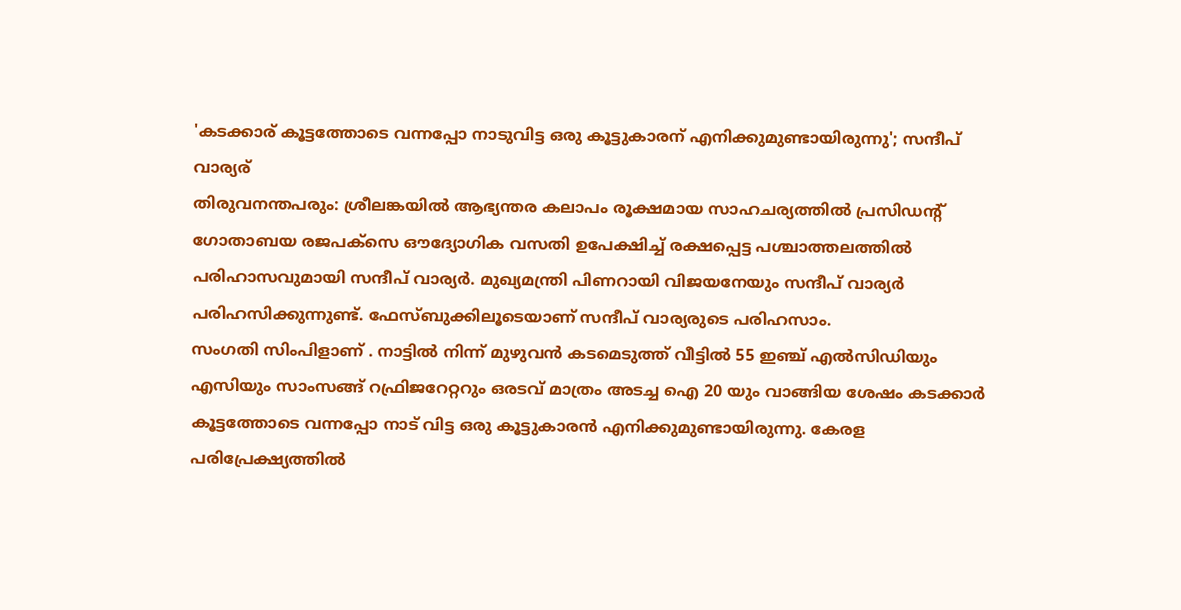'കടക്കാര് കൂട്ടത്തോടെ വന്നപ്പോ നാടുവിട്ട ഒരു കൂട്ടുകാരന് എനിക്കുമുണ്ടായിരുന്നു'; സന്ദീപ് വാര്യര്
തിരുവനന്തപരും: ശ്രീലങ്കയിൽ ആഭ്യന്തര കലാപം രൂക്ഷമായ സാഹചര്യത്തിൽ പ്രസിഡന്റ് ഗോതാബയ രജപക്സെ ഔദ്യോഗിക വസതി ഉപേക്ഷിച്ച് രക്ഷപ്പെട്ട പശ്ചാത്തലത്തിൽ പരിഹാസവുമായി സന്ദീപ് വാര്യർ. മുഖ്യമന്ത്രി പിണറായി വിജയനേയും സന്ദീപ് വാര്യർ പരിഹസിക്കുന്നുണ്ട്. ഫേസ്ബുക്കിലൂടെയാണ് സന്ദീപ് വാര്യരുടെ പരിഹസാം.
സംഗതി സിംപിളാണ് . നാട്ടിൽ നിന്ന് മുഴുവൻ കടമെടുത്ത് വീട്ടിൽ 55 ഇഞ്ച് എൽസിഡിയും എസിയും സാംസങ്ങ് റഫ്രിജറേറ്ററും ഒരടവ് മാത്രം അടച്ച ഐ 20 യും വാങ്ങിയ ശേഷം കടക്കാർ കൂട്ടത്തോടെ വന്നപ്പോ നാട് വിട്ട ഒരു കൂട്ടുകാരൻ എനിക്കുമുണ്ടായിരുന്നു. കേരള പരിപ്രേക്ഷ്യത്തിൽ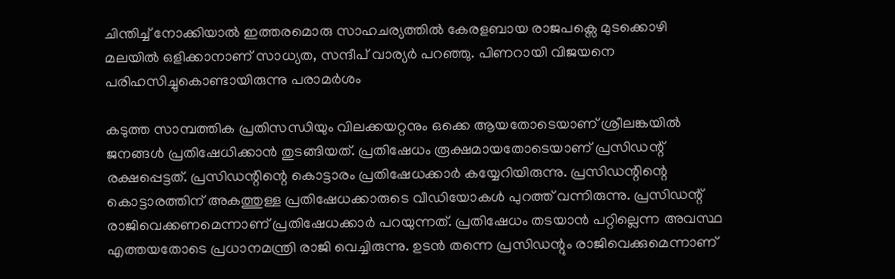ചിന്തിച്ച് നോക്കിയാൽ ഇത്തരമൊരു സാഹചര്യത്തിൽ കേരളബായ രാജപക്സെ മുടക്കൊഴി മലയിൽ ഒളിക്കാനാണ് സാധ്യത, സന്ദീപ് വാര്യർ പറഞ്ഞു. പിണറായി വിജയനെ പരിഹസിച്ചുകൊണ്ടായിരുന്നു പരാമർശം

കടുത്ത സാമ്പത്തിക പ്രതിസന്ധിയും വിലക്കയറ്റനും ഒക്കെ ആയതോടെയാണ് ശ്രീലങ്കയിൽ ജനങ്ങൾ പ്രതിഷേധിക്കാൻ തുടങ്ങിയത്. പ്രതിഷേധം രൂക്ഷമായതോടെയാണ് പ്രസിഡന്റ് രക്ഷപ്പെട്ടത്. പ്രസിഡന്റിന്റെ കൊട്ടാരം പ്രതിഷേധക്കാർ കയ്യേറിയിരുന്നു. പ്രസിഡന്റിന്റെ കൊട്ടാരത്തിന് അകത്തുള്ള പ്രതിഷേധക്കാരുടെ വീഡിയോകൾ പുറത്ത് വന്നിരുന്നു. പ്രസിഡന്റ് രാജിവെക്കണമെന്നാണ് പ്രതിഷേധക്കാർ പറയുന്നത്. പ്രതിഷേധം തടയാൻ പറ്റില്ലെന്ന അവസ്ഥ എത്തയതോടെ പ്രധാനമന്ത്രി രാജി വെച്ചിരുന്നു. ഉടൻ തന്നെ പ്രസിഡന്റും രാജിവെക്കുമെന്നാണ്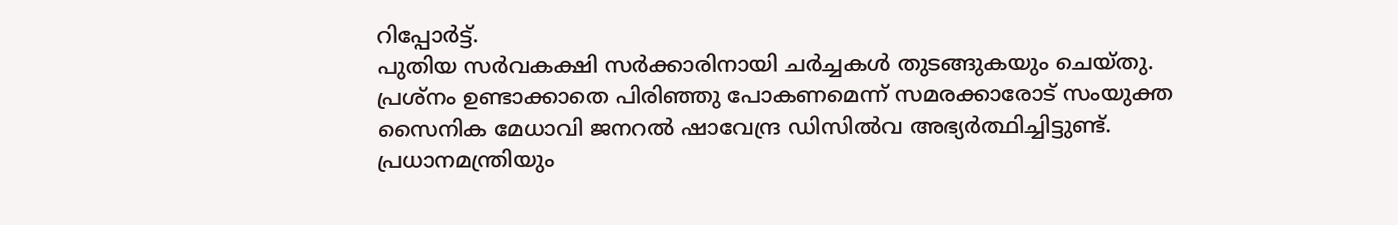റിപ്പോർട്ട്.
പുതിയ സർവകക്ഷി സർക്കാരിനായി ചർച്ചകൾ തുടങ്ങുകയും ചെയ്തു. പ്രശ്നം ഉണ്ടാക്കാതെ പിരിഞ്ഞു പോകണമെന്ന് സമരക്കാരോട് സംയുക്ത സൈനിക മേധാവി ജനറൽ ഷാവേന്ദ്ര ഡിസിൽവ അഭ്യർത്ഥിച്ചിട്ടുണ്ട്. പ്രധാനമന്ത്രിയും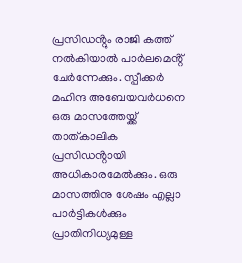പ്രസിഡൻ്റും രാജി കത്ത് നൽകിയാൽ പാർലമെൻ്റ് ചേർന്നേക്കും. സ്പീക്കർ മഹിന്ദ അബേയവർധനെ ഒരു മാസത്തേയ്ക്ക് താത്കാലിക പ്രസിഡൻ്റായി അധികാരമേൽക്കും. ഒരു മാസത്തിനു ശേഷം എല്ലാ പാർട്ടികൾക്കും പ്രാതിനിധ്യമുള്ള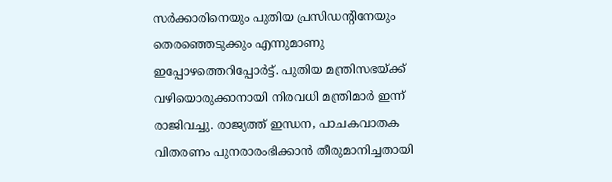സർക്കാരിനെയും പുതിയ പ്രസിഡൻ്റിനേയും തെരഞ്ഞെടുക്കും എന്നുമാണു ഇപ്പോഴത്തെറിപ്പോർട്ട്. പുതിയ മന്ത്രിസഭയ്ക്ക് വഴിയൊരുക്കാനായി നിരവധി മന്ത്രിമാർ ഇന്ന് രാജിവച്ചു. രാജ്യത്ത് ഇന്ധന, പാചകവാതക വിതരണം പുനരാരംഭിക്കാൻ തീരുമാനിച്ചതായി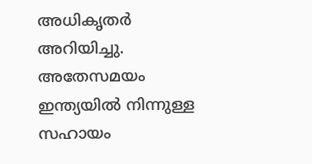അധികൃതർ അറിയിച്ചു.
അതേസമയം ഇന്ത്യയിൽ നിന്നുള്ള സഹായം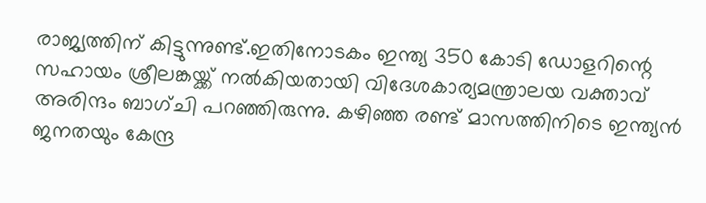രാജ്യത്തിന് കിട്ടുന്നുണ്ട്.ഇതിനോടകം ഇന്ത്യ 350 കോടി ഡോളറിന്റെ സഹായം ശ്രീലങ്കയ്ക്ക് നൽകിയതായി വിദേശകാര്യമന്ത്രാലയ വക്താവ് അരിന്ദം ബാഗ്ചി പറഞ്ഞിരുന്നു. കഴിഞ്ഞ രണ്ട് മാസത്തിനിടെ ഇന്ത്യൻ ജനതയും കേന്ദ്ര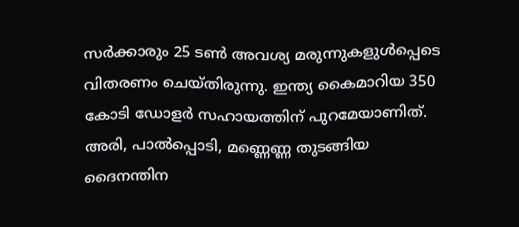സർക്കാരും 25 ടൺ അവശ്യ മരുന്നുകളുൾപ്പെടെ വിതരണം ചെയ്തിരുന്നു. ഇന്ത്യ കൈമാറിയ 350 കോടി ഡോളർ സഹായത്തിന് പുറമേയാണിത്. അരി, പാൽപ്പൊടി, മണ്ണെണ്ണ തുടങ്ങിയ ദൈനന്തിന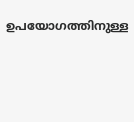ഉപയോഗത്തിനുള്ള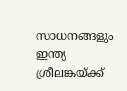സാധനങ്ങളും ഇന്ത്യ ശ്രീലങ്കയ്ക്ക്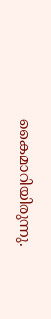കൈമാറിയിരുന്നു.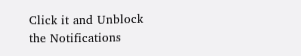Click it and Unblock the Notifications